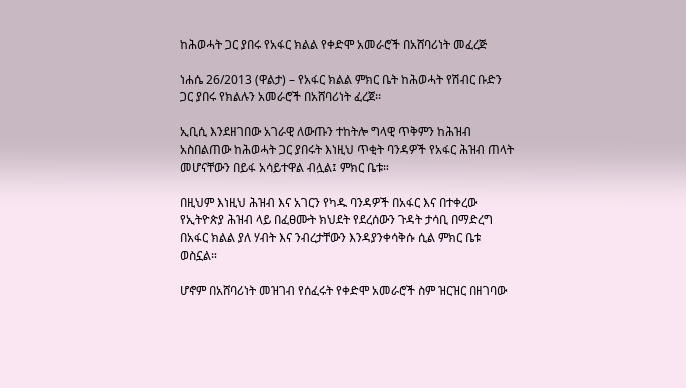ከሕወሓት ጋር ያበሩ የአፋር ክልል የቀድሞ አመራሮች በአሸባሪነት መፈረጅ

ነሐሴ 26/2013 (ዋልታ) – የአፋር ክልል ምክር ቤት ከሕወሓት የሽብር ቡድን ጋር ያበሩ የክልሉን አመራሮች በአሸባሪነት ፈረጀ፡፡

ኢቢሲ እንደዘገበው አገራዊ ለውጡን ተከትሎ ግላዊ ጥቅምን ከሕዝብ አስበልጠው ከሕወሓት ጋር ያበሩት እነዚህ ጥቂት ባንዳዎች የአፋር ሕዝብ ጠላት መሆናቸውን በይፋ አሳይተዋል ብሏል፤ ምክር ቤቱ።

በዚህም እነዚህ ሕዝብ እና አገርን የካዱ ባንዳዎች በአፋር እና በተቀረው የኢትዮጵያ ሕዝብ ላይ በፈፀሙት ክህደት የደረሰውን ጉዳት ታሳቢ በማድረግ በአፋር ክልል ያለ ሃብት እና ንብረታቸውን እንዳያንቀሳቅሱ ሲል ምክር ቤቱ ወስኗል።

ሆኖም በአሸባሪነት መዝገብ የሰፈሩት የቀድሞ አመራሮች ስም ዝርዝር በዘገባው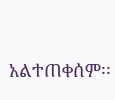አልተጠቀሰም፡፡